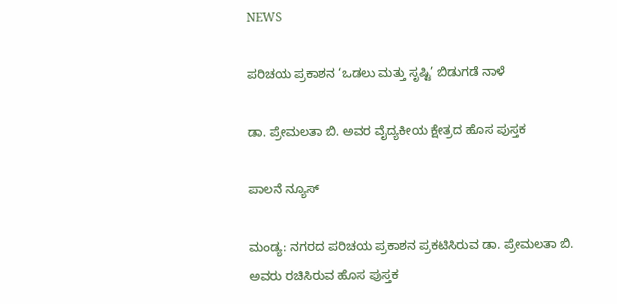NEWS

ಪರಿಚಯ ಪ್ರಕಾಶನ ‘ಒಡಲು ಮತ್ತು ಸೃಷ್ಟಿ’ ಬಿಡುಗಡೆ ನಾಳೆ

ಡಾ. ಪ್ರೇಮಲತಾ ಬಿ. ಅವರ ವೈದ್ಯಕೀಯ ಕ್ಷೇತ್ರದ ಹೊಸ ಪುಸ್ತಕ

ಪಾಲನೆ ನ್ಯೂಸ್

ಮಂಡ್ಯ: ನಗರದ ಪರಿಚಯ ಪ್ರಕಾಶನ ಪ್ರಕಟಿಸಿರುವ ಡಾ. ಪ್ರೇಮಲತಾ ಬಿ. ಅವರು ರಚಿಸಿರುವ ಹೊಸ ಪುಸ್ತಕ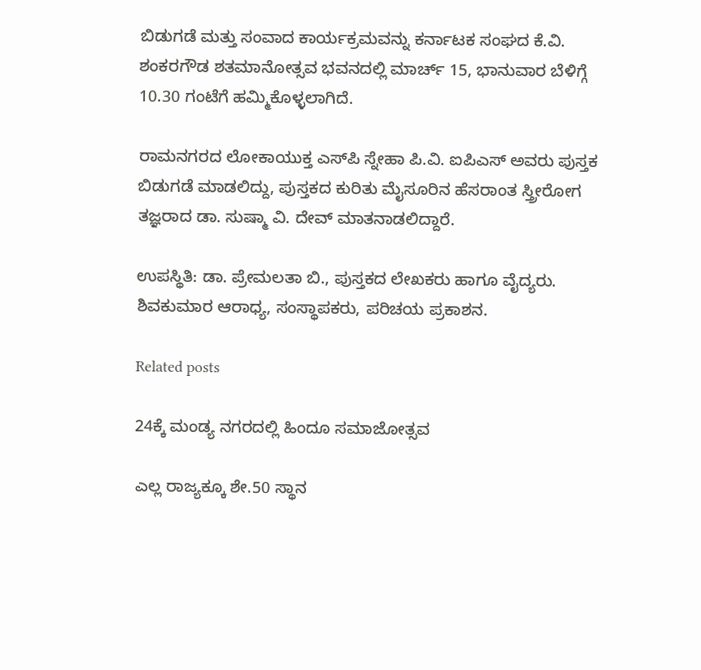ಬಿಡುಗಡೆ ಮತ್ತು ಸಂವಾದ ಕಾರ್ಯಕ್ರಮವನ್ನು ಕರ್ನಾಟಕ ಸಂಘದ ಕೆ.ವಿ. ಶಂಕರಗೌಡ ಶತಮಾನೋತ್ಸವ ಭವನದಲ್ಲಿ ಮಾರ್ಚ್ 15, ಭಾನುವಾರ ಬೆಳಿಗ್ಗೆ 10.30 ಗಂಟೆಗೆ ಹಮ್ಮಿಕೊಳ್ಳಲಾಗಿದೆ.

ರಾಮನಗರದ ಲೋಕಾಯುಕ್ತ ಎಸ್‌ಪಿ ಸ್ನೇಹಾ ಪಿ.ವಿ. ಐಪಿಎಸ್‌ ಅವರು ಪುಸ್ತಕ ಬಿಡುಗಡೆ ಮಾಡಲಿದ್ದು, ಪುಸ್ತಕದ ಕುರಿತು ಮೈಸೂರಿನ ಹೆಸರಾಂತ ಸ್ತ್ರೀರೋಗ ತಜ್ಞರಾದ ಡಾ. ಸುಷ್ಮಾ ವಿ. ದೇವ್ ಮಾತನಾಡಲಿದ್ದಾರೆ.

ಉಪಸ್ಥಿತಿ: ಡಾ. ಪ್ರೇಮಲತಾ ಬಿ., ಪುಸ್ತಕದ ಲೇಖಕರು ಹಾಗೂ ವೈದ್ಯರು. ಶಿವಕುಮಾರ ಆರಾಧ್ಯ, ಸಂಸ್ಥಾಪಕರು, ಪರಿಚಯ ಪ್ರಕಾಶನ.

Related posts

24ಕ್ಕೆ ಮಂಡ್ಯ ನಗರದಲ್ಲಿ ಹಿಂದೂ ಸಮಾಜೋತ್ಸವ

ಎಲ್ಲ ರಾಜ್ಯಕ್ಕೂ ಶೇ.50 ಸ್ಥಾನ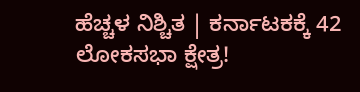ಹೆಚ್ಚಳ ನಿಶ್ಚಿತ | ಕರ್ನಾಟಕಕ್ಕೆ 42 ಲೋಕಸಭಾ ಕ್ಷೇತ್ರ!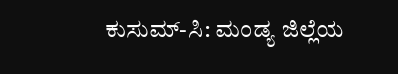ಕುಸುಮ್-ಸಿ: ಮಂಡ್ಯ ಜಿಲ್ಲೆಯ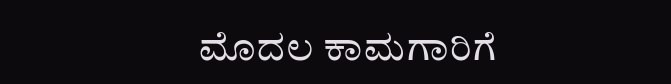ಮೊದಲ ಕಾಮಗಾರಿಗೆ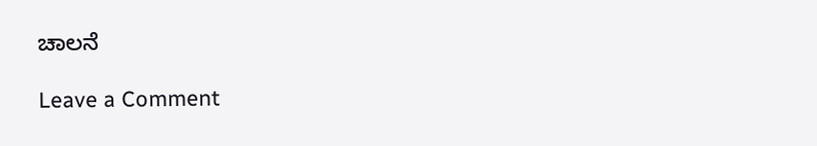ಚಾಲನೆ

Leave a Comment